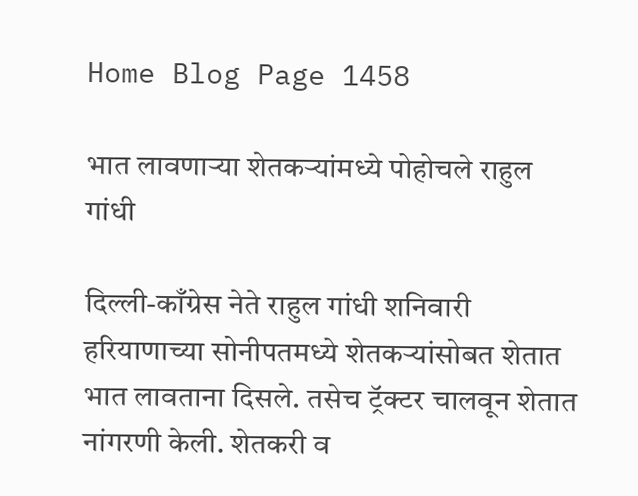Home Blog Page 1458

भात लावणाऱ्या शेतकऱ्यांमध्ये पोहोचले राहुल गांधी

दिल्ली-काँग्रेस नेते राहुल गांधी शनिवारी हरियाणाच्या सोनीपतमध्ये शेतकऱ्यांसोबत शेतात भात लावताना दिसले. तसेच ट्रॅक्टर चालवून शेतात नांगरणी केली. शेतकरी व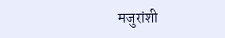मजुरांशी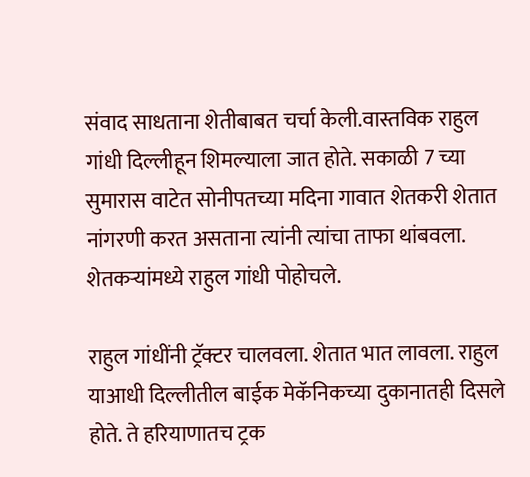संवाद साधताना शेतीबाबत चर्चा केली.वास्तविक राहुल गांधी दिल्लीहून शिमल्याला जात होते. सकाळी 7 च्या सुमारास वाटेत सोनीपतच्या मदिना गावात शेतकरी शेतात नांगरणी करत असताना त्यांनी त्यांचा ताफा थांबवला. शेतकऱ्यांमध्ये राहुल गांधी पोहोचले.

राहुल गांधींनी ट्रॅक्टर चालवला. शेतात भात लावला. राहुल याआधी दिल्लीतील बाईक मेकॅनिकच्या दुकानातही दिसले होते. ते हरियाणातच ट्रक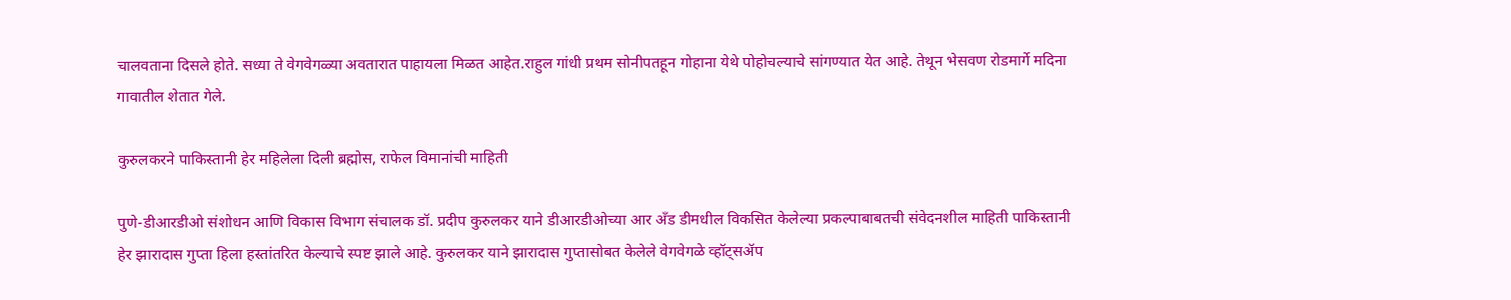चालवताना दिसले होते. सध्या ते वेगवेगळ्या अवतारात पाहायला मिळत आहेत.राहुल गांधी प्रथम सोनीपतहून गोहाना येथे पोहोचल्याचे सांगण्यात येत आहे. तेथून भेसवण रोडमार्गे मदिना गावातील शेतात गेले.

कुरुलकरने पाकिस्तानी हेर महिलेला दिली ब्रह्मोस, राफेल विमानांची माहिती

पुणे-डीआरडीओ संशोधन आणि विकास विभाग संचालक डॉ. प्रदीप कुरुलकर याने डीआरडीओच्या आर अँड डीमधील विकसित केलेल्या प्रकल्पाबाबतची संवेदनशील माहिती पाकिस्तानी हेर झारादास गुप्ता हिला हस्तांतरित केल्याचे स्पष्ट झाले आहे. कुरुलकर याने झारादास गुप्तासोबत केलेले वेगवेगळे व्हॉट्सॲप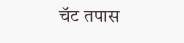चॅट तपास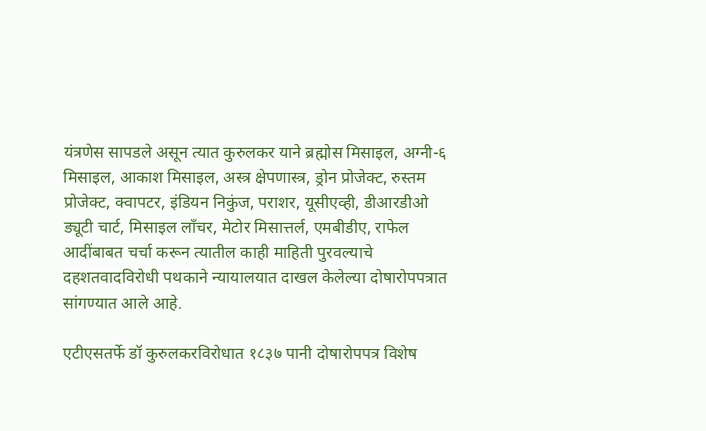यंत्रणेस सापडले असून त्यात कुरुलकर याने ब्रह्मोस मिसाइल, अग्नी-६ मिसाइल, आकाश मिसाइल, अस्त्र क्षेपणास्त्र, ड्रोन प्रोजेक्ट, रुस्तम प्रोजेक्ट, क्वापटर, इंडियन निकुंज, पराशर, यूसीएव्ही, डीआरडीओ ड्यूटी चार्ट, मिसाइल लाँचर, मेटोर मिसात्तर्ल, एमबीडीए, राफेल आदींबाबत चर्चा करून त्यातील काही माहिती पुरवल्याचे दहशतवादविरोधी पथकाने न्यायालयात दाखल केलेल्या दोषारोपपत्रात सांगण्यात आले आहे.

एटीएसतर्फे डॉ कुरुलकरविरोधात १८३७ पानी दोषारोपपत्र विशेष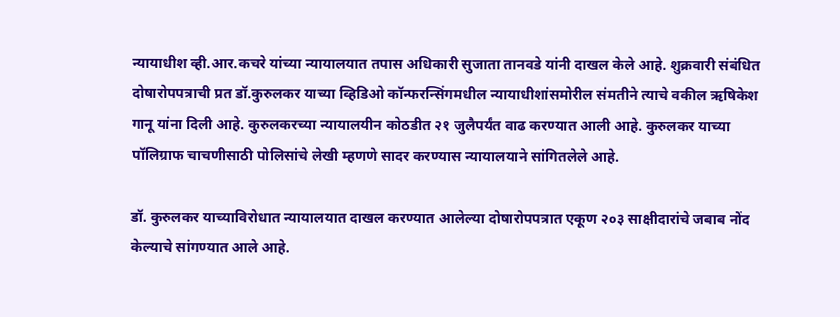न्यायाधीश व्ही.आर.कचरे यांच्या न्यायालयात तपास अधिकारी सुजाता तानवडे यांनी दाखल केले आहे. शुक्रवारी संबंधित दोषारोपपत्राची प्रत डॉ.कुरुलकर याच्या व्हिडिओ कॉन्फरन्सिंगमधील न्यायाधीशांसमोरील संमतीने त्याचे वकील ऋषिकेश गानू यांना दिली आहे. कुरुलकरच्या न्यायालयीन कोठडीत २१ जुलैपर्यंत वाढ करण्यात आली आहे. कुरुलकर याच्या पॉलिग्राफ चाचणीसाठी पोलिसांचे लेखी म्हणणे सादर करण्यास न्यायालयाने सांगितलेले आहे.

डॉ. कुरुलकर याच्याविरोधात न्यायालयात दाखल करण्यात आलेल्या दोषारोपपत्रात एकूण २०३ साक्षीदारांचे जबाब नोंद केल्याचे सांगण्यात आले आहे.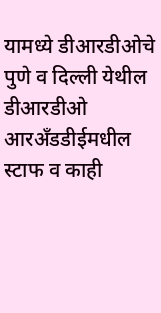यामध्ये डीआरडीओचे पुणे व दिल्ली येथील डीआरडीओ आरअँडडीईमधील स्टाफ व काही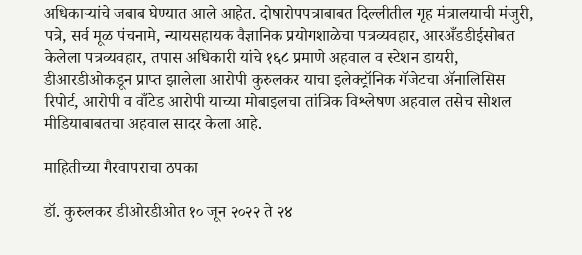अधिकाऱ्यांचे जबाब घेण्यात आले आहेत. दोषारोपपत्राबाबत दिल्लीतील गृह मंत्रालयाची मंजुरी, पत्रे, सर्व मूळ पंचनामे, न्यायसहायक वैज्ञानिक प्रयोगशाळेचा पत्रव्यवहार, आरअँडडीईसोबत केलेला पत्रव्यवहार, तपास अधिकारी यांचे १६८ प्रमाणे अहवाल व स्टेशन डायरी, डीआरडीओकडून प्राप्त झालेला आरोपी कुरुलकर याचा इलेक्ट्रॉनिक गॅजेटचा ॲनालिसिस रिपोर्ट, आरोपी व वाँटेड आरोपी याच्या मोबाइलचा तांत्रिक विश्लेषण अहवाल तसेच सोशल मीडियाबाबतचा अहवाल सादर केला आहे.

माहितीच्या गैरवापराचा ठपका

डॉ. कुरुलकर डीओरडीओत १० जून २०२२ ते २४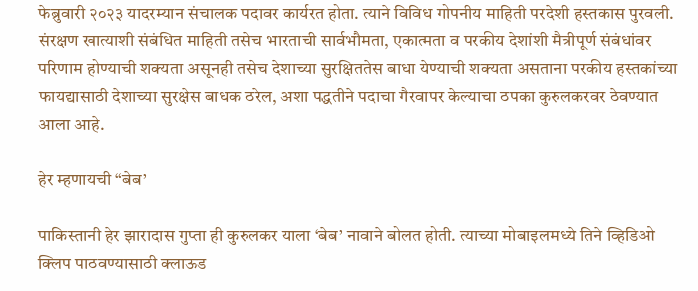फेब्रुवारी २०२३ यादरम्यान संचालक पदावर कार्यरत होता. त्याने विविध गोपनीय माहिती परदेशी हस्तकास पुरवली. संरक्षण खात्याशी संबंधित माहिती तसेच भारताची सार्वभौमता, एकात्मता व परकीय देशांशी मैत्रीपूर्ण संबंधांवर परिणाम होण्याची शक्यता असूनही तसेच देशाच्या सुरक्षिततेस बाधा येण्याची शक्यता असताना परकीय हस्तकांच्या फायद्यासाठी देशाच्या सुरक्षेस बाधक ठरेल, अशा पद्धतीने पदाचा गैरवापर केल्याचा ठपका कुरुलकरवर ठेवण्यात आला आहे.

हेर म्हणायची “बेब’

पाकिस्तानी हेर झारादास गुप्ता ही कुरुलकर याला ‘बेब’ नावाने बोलत होती. त्याच्या मोबाइलमध्ये तिने व्हिडिओ क्लिप पाठवण्यासाठी क्लाऊड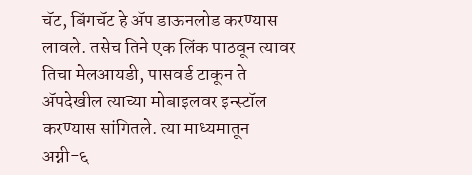चॅट, बिंगचॅट हे ॲप डाऊनलोड करण्यास लावले. तसेच तिने एक लिंक पाठवून त्यावर तिचा मेलआयडी, पासवर्ड टाकून ते ॲपदेखील त्याच्या मोबाइलवर इन्स्टॉल करण्यास सांगितले. त्या माध्यमातून अग्नी-६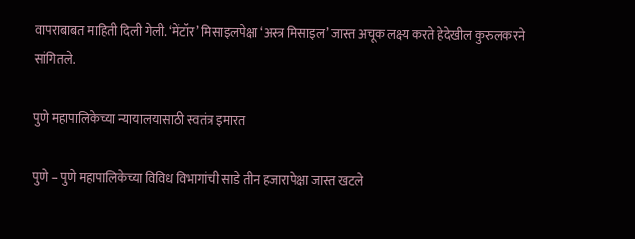वापराबाबत माहिती दिली गेली. ‘मेंटॉर’ मिसाइलपेक्षा ‘अस्त्र मिसाइल’ जास्त अचूक लक्ष्य करते हेदेखील कुरुलकरने सांगितले.

पुणे महापालिकेच्या न्यायालयासाठी स्वतंत्र इमारत

पुणे – पुणे महापालिकेच्या विविध विभागांची साडे तीन हजारापेक्षा जास्त खटले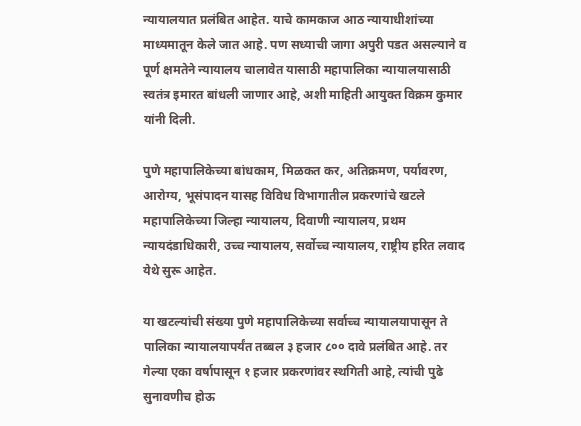न्यायालयात प्रलंबित आहेत. याचे कामकाज आठ न्यायाधीशांच्या माध्यमातून केले जात आहे. पण सध्याची जागा अपुरी पडत असल्याने व पूर्ण क्षमतेने न्यायालय चालावेत यासाठी महापालिका न्यायालयासाठी स्वतंत्र इमारत बांधली जाणार आहे, अशी माहिती आयुक्त विक्रम कुमार यांनी दिली.

पुणे महापालिकेच्या बांधकाम, मिळकत कर, अतिक्रमण, पर्यावरण, आरोग्य, भूसंपादन यासह विविध विभागातील प्रकरणांचे खटले महापालिकेच्या जिल्हा न्यायालय, दिवाणी न्यायालय, प्रथम न्यायदंडाधिकारी, उच्च न्यायालय, सर्वोच्च न्यायालय, राष्ट्रीय हरित लवाद येथे सुरू आहेत.

या खटल्यांची संख्या पुणे महापालिकेच्या सर्वाच्च न्यायालयापासून ते पालिका न्यायालयापर्यंत तब्बल ३ हजार ८०० दावे प्रलंबित आहे. तर गेल्या एका वर्षापासून १ हजार प्रकरणांवर स्थगिती आहे, त्यांची पुढे सुनावणीच होऊ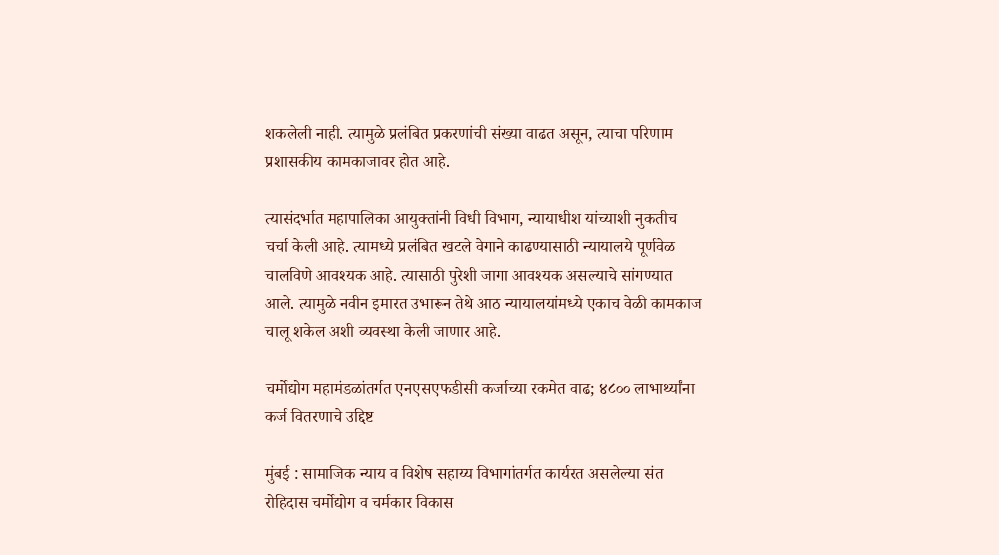शकलेली नाही. त्यामुळे प्रलंबित प्रकरणांची संख्या वाढत असून, त्याचा परिणाम प्रशासकीय कामकाजावर होत आहे.

त्यासंदर्भात महापालिका आयुक्तांनी विधी विभाग, न्यायाधीश यांच्याशी नुकतीच चर्चा केली आहे. त्यामध्ये प्रलंबित खटले वेगाने काढण्यासाठी न्यायालये पूर्णवेळ चालविणे आवश्‍यक आहे. त्यासाठी पुरेशी जागा आवश्‍यक असल्याचे सांगण्यात आले. त्यामुळे नवीन इमारत उभारून तेथे आठ न्यायालयांमध्ये एकाच वेळी कामकाज चालू शकेल अशी व्यवस्था केली जाणार आहे.

चर्मोद्योग महामंडळांतर्गत एनएसएफडीसी कर्जाच्या रकमेत वाढ; ४८०० लाभार्थ्यांना कर्ज वितरणाचे उद्दिष्ट

मुंबई : सामाजिक न्याय व विशेष सहाय्य विभागांतर्गत कार्यरत असलेल्या संत रोहिदास चर्मोद्योग व चर्मकार विकास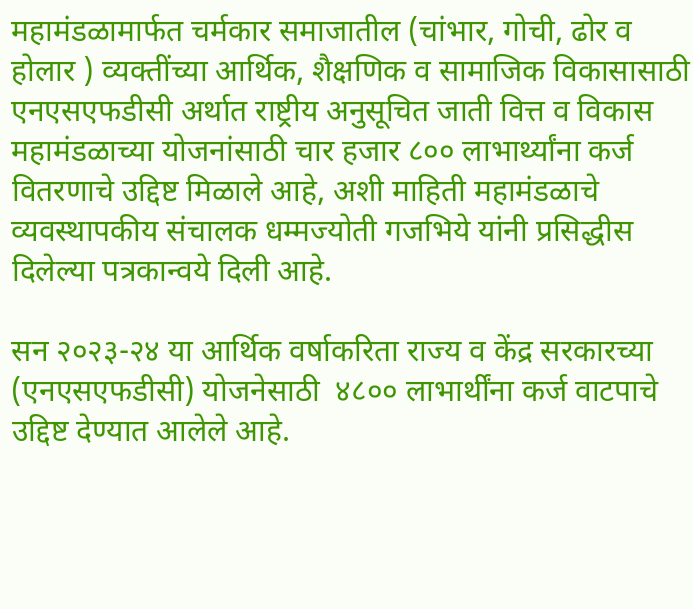महामंडळामार्फत चर्मकार समाजातील (चांभार, गोची, ढोर व होलार ) व्यक्तींच्या आर्थिक, शैक्षणिक व सामाजिक विकासासाठी एनएसएफडीसी अर्थात राष्ट्रीय अनुसूचित जाती वित्त व विकास महामंडळाच्या योजनांसाठी चार हजार ८०० लाभार्थ्यांना कर्ज वितरणाचे उद्दिष्ट मिळाले आहे, अशी माहिती महामंडळाचे व्यवस्थापकीय संचालक धम्मज्योती गजभिये यांनी प्रसिद्धीस दिलेल्या पत्रकान्वये दिली आहे.

सन २०२३-२४ या आर्थिक वर्षाकरिता राज्य व केंद्र सरकारच्या (एनएसएफडीसी) योजनेसाठी  ४८०० लाभार्थींना कर्ज वाटपाचे उद्दिष्ट देण्यात आलेले आहे.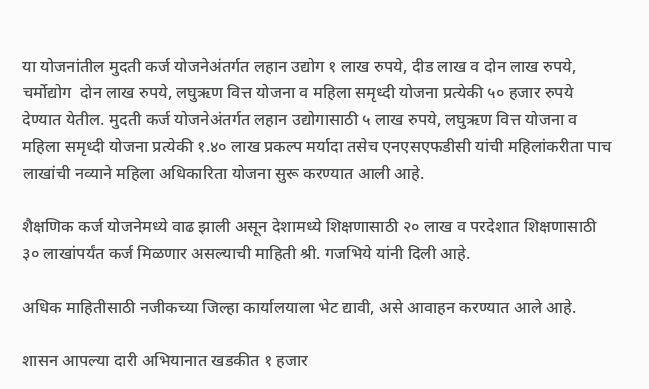या योजनांतील मुदती कर्ज योजनेअंतर्गत लहान उद्योग १ लाख रुपये, दीड लाख व दोन लाख रुपये, चर्मोद्योग  दोन लाख रुपये, लघुऋण वित्त योजना व महिला समृध्दी योजना प्रत्येकी ५० हजार रुपये देण्यात येतील. मुदती कर्ज योजनेअंतर्गत लहान उद्योगासाठी ५ लाख रुपये, लघुऋण वित्त योजना व महिला समृध्दी योजना प्रत्येकी १.४० लाख प्रकल्प मर्यादा तसेच एनएसएफडीसी यांची महिलांकरीता पाच लाखांची नव्याने महिला अधिकारिता योजना सुरू करण्यात आली आहे.

शैक्षणिक कर्ज योजनेमध्ये वाढ झाली असून देशामध्ये शिक्षणासाठी २० लाख व परदेशात शिक्षणासाठी ३० लाखांपर्यंत कर्ज मिळणार असल्याची माहिती श्री. गजभिये यांनी दिली आहे.

अधिक माहितीसाठी नजीकच्या जिल्हा कार्यालयाला भेट द्यावी, असे आवाहन करण्यात आले आहे.

शासन आपल्या दारी अभियानात खडकीत १ हजार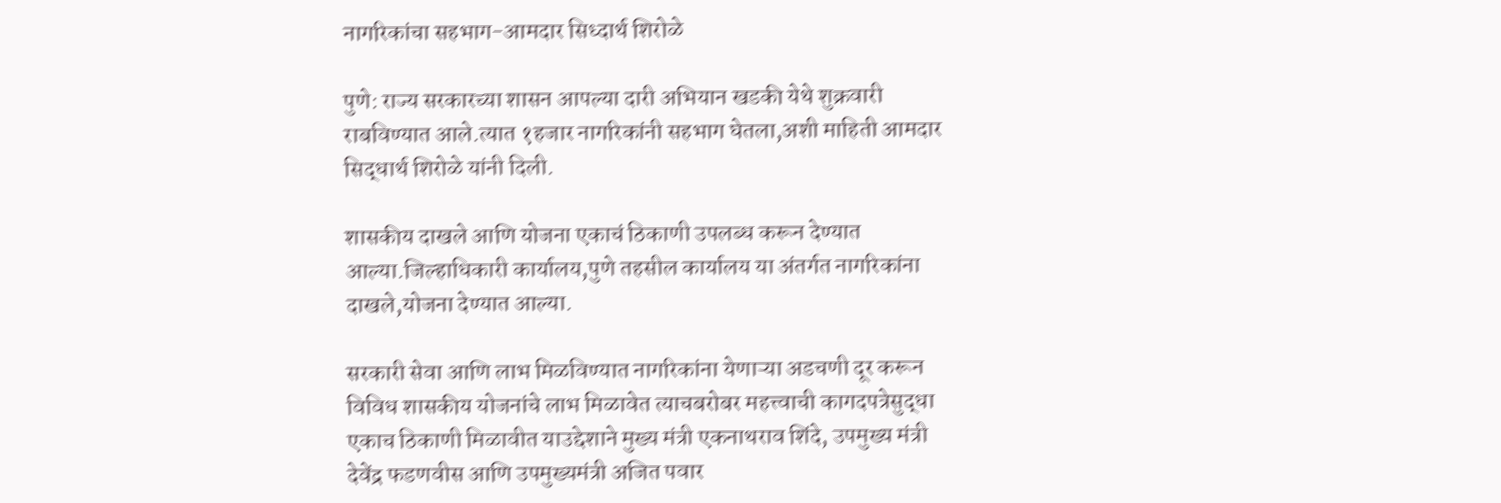नागरिकांचा सहभाग-आमदार सिध्दार्थ शिरोळे

पुणे: राज्य सरकारच्या शासन आपल्या दारी अभियान खडकी येथे शुक्रवारी राबविण्यात आले.त्यात १हजार नागरिकांनी सहभाग घेतला,अशी माहिती आमदार सिद्धार्थ शिरोळे यांनी दिली.

शासकीय दाखले आणि योजना एकाचं ठिकाणी उपलब्ध करून देण्यात आल्या.जिल्हाधिकारी कार्यालय,पुणे तहसील कार्यालय या अंतर्गत नागरिकांना दाखले,योजना देण्यात आल्या.

सरकारी सेवा आणि लाभ मिळविण्यात नागरिकांना येणाऱ्या अडचणी दूर करून विविध शासकीय योजनांचे लाभ मिळावेत त्याचबरोबर महत्त्वाची कागदपत्रेसुद्धा एकाच ठिकाणी मिळावीत याउद्देशाने मुख्य मंत्री एकनाथराव शिंदे, उपमुख्य मंत्री देवेंद्र फडणवीस आणि उपमुख्यमंत्री अजित पवार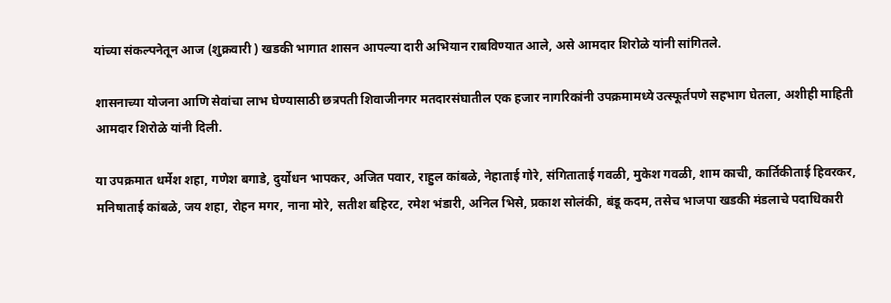यांच्या संकल्पनेतून आज (शुक्रवारी ) खडकी भागात शासन आपल्या दारी अभियान राबविण्यात आले, असे आमदार शिरोळे यांनी सांगितले.

शासनाच्या योजना आणि सेवांचा लाभ घेण्यासाठी छत्रपती शिवाजीनगर मतदारसंघातील एक हजार नागरिकांनी उपक्रमामध्ये उत्स्फूर्तपणे सहभाग घेतला, अशीही माहिती आमदार शिरोळे यांनी दिली.

या उपक्रमात धर्मेश शहा, गणेश बगाडे, दुर्योधन भापकर, अजित पवार, राहुल कांबळे, नेहाताई गोरे, संगिताताई गवळी, मुकेश गवळी, शाम काची, कार्तिकीताई हिवरकर, मनिषाताई कांबळे, जय शहा, रोहन मगर, नाना मोरे, सतीश बहिरट, रमेश भंडारी, अनिल भिसे, प्रकाश सोलंकी, बंडू कदम, तसेच भाजपा खडकी मंडलाचे पदाधिकारी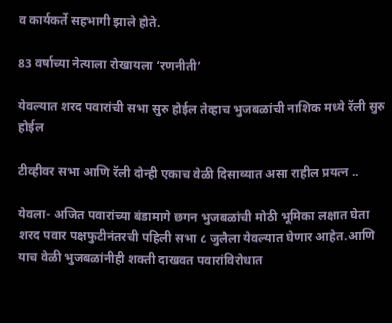व कार्यकर्ते सहभागी झाले होते.

83 वर्षाच्या नेत्याला रोखायला ‘रणनीती’

येवल्यात शरद पवारांची सभा सुरु होईल तेव्हाच भुजबळांची नाशिक मध्ये रॅली सुरु होईल

टीव्हीवर सभा आणि रॅली दोन्ही एकाच वेळी दिसाव्यात असा राहील प्रयत्न ..

येवला- अजित पवारांच्या बंडामागे छगन भुजबळांची मोठी भूमिका लक्षात घेता शरद पवार पक्षफुटीनंतरची पहिली सभा ८ जुलैला येवल्यात घेणार आहेत.आणि याच वेळी भुजबळांनीही शक्ती दाखवत पवारांविरोधात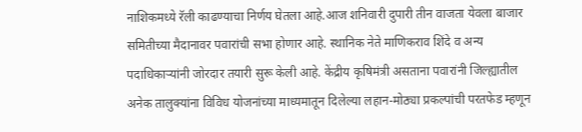नाशिकमध्ये रॅली काढण्याचा निर्णय घेतला आहे.आज शनिवारी दुपारी तीन वाजता येवला बाजार समितीच्या मैदानावर पवारांची सभा होणार आहे. स्थानिक नेते माणिकराव शिंदे व अन्य पदाधिकाऱ्यांनी जोरदार तयारी सुरू केली आहे. केंद्रीय कृषिमंत्री असताना पवारांनी जिल्ह्यातील अनेक तालुक्यांना विविध योजनांच्या माध्यमातून दिलेल्या लहान-मोठ्या प्रकल्पांची परतफेड म्हणून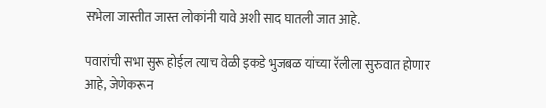सभेला जास्तीत जास्त लोकांनी यावे अशी साद घातली जात आहे.

पवारांची सभा सुरू होईल त्याच वेळी इकडे भुजबळ यांच्या रॅलीला सुरुवात होणार आहे, जेणेकरून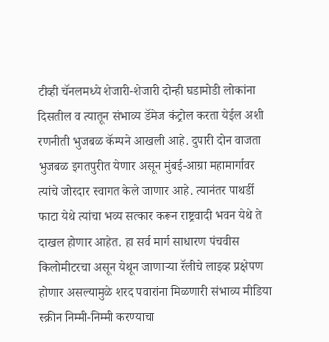टीव्ही चॅनलमध्ये शेजारी-शेजारी दोन्ही घडामोडी लोकांना दिसतील व त्यातून संभाव्य डॅमेज कंट्रोल करता येईल अशी रणनीती भुजबळ कॅम्पने आखली आहे. दुपारी दोन वाजता भुजबळ इगतपुरीत येणार असून मुंबई-आग्रा महामार्गावर त्यांचे जोरदार स्वागत केले जाणार आहे. त्यानंतर पाथर्डी फाटा येथे त्यांचा भव्य सत्कार करून राष्ट्रवादी भवन येथे ते दाखल होणार आहेत. हा सर्व मार्ग साधारण पंचवीस किलोमीटरचा असून येथून जाणाऱ्या रॅलीचे लाइव्ह प्रक्षेपण होणार असल्यामुळे शरद पवारांना मिळणारी संभाव्य मीडिया स्क्रीन निम्मी-निम्मी करण्याचा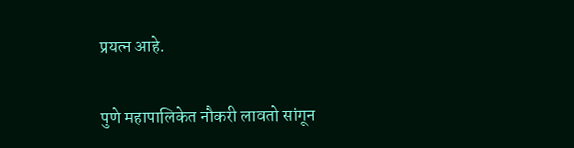प्रयत्न आहे.

पुणे महापालिकेत नौकरी लावतो सांगून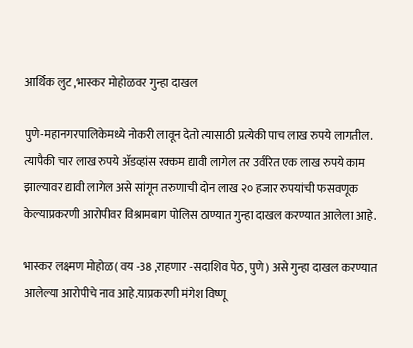आर्थिक लुट ,भास्कर मोहोळवर गुन्हा दाखल

पुणे-महानगरपालिकेमध्ये नोकरी लावून देतो त्यासाठी प्रत्येकी पाच लाख रुपये लागतील. त्यापैकी चार लाख रुपये ॲडव्हांस रक्कम द्यावी लागेल तर उर्वरित एक लाख रुपये काम झाल्यावर द्यावी लागेल असे सांगून तरुणाची दोन लाख २० हजार रुपयांची फसवणूक केल्याप्रकरणी आरोपीवर विश्रामबाग पोलिस ठाण्यात गुन्हा दाखल करण्यात आलेला आहे.

भास्कर लक्ष्मण मोहोळ( वय -38 ,राहणार -सदाशिव पेठ, पुणे) असे गुन्हा दाखल करण्यात आलेल्या आरोपीचे नाव आहे.याप्रकरणी मंगेश विष्णू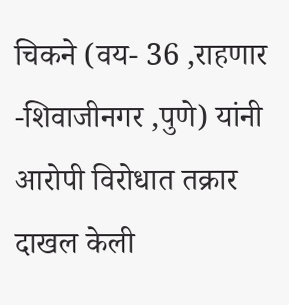चिकने (वय- 36 ,राहणार -शिवाजीनगर ,पुणे) यांनी आरोपी विरोधात तक्रार दाखल केली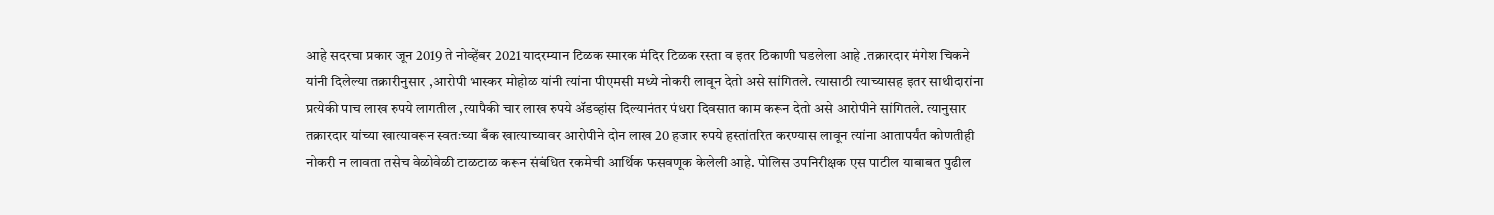आहे सदरचा प्रकार जून 2019 ते नोव्हेंबर 2021 यादरम्यान टिळक स्मारक मंदिर टिळक रस्ता व इतर ठिकाणी घडलेला आहे .तक्रारदार मंगेश चिकने यांनी दिलेल्या तक्रारीनुसार ,आरोपी भास्कर मोहोळ यांनी त्यांना पीएमसी मध्ये नोकरी लावून देतो असे सांगितले. त्यासाठी त्याच्यासह इतर साथीदारांना प्रत्येकी पाच लाख रुपये लागतील ,त्यापैकी चार लाख रुपये ॲडव्हांस दिल्यानंतर पंधरा दिवसात काम करून देतो असे आरोपीने सांगितले. त्यानुसार तक्रारदार यांच्या खात्यावरून स्वतःच्या बँक खात्याच्यावर आरोपीने दोन लाख 20 हजार रुपये हस्तांतरित करण्यास लावून त्यांना आतापर्यंत कोणतीही नोकरी न लावता तसेच वेळोवेळी टाळटाळ करून संबंधित रकमेची आर्थिक फसवणूक केलेली आहे. पोलिस उपनिरीक्षक एस पाटील याबाबत पुढील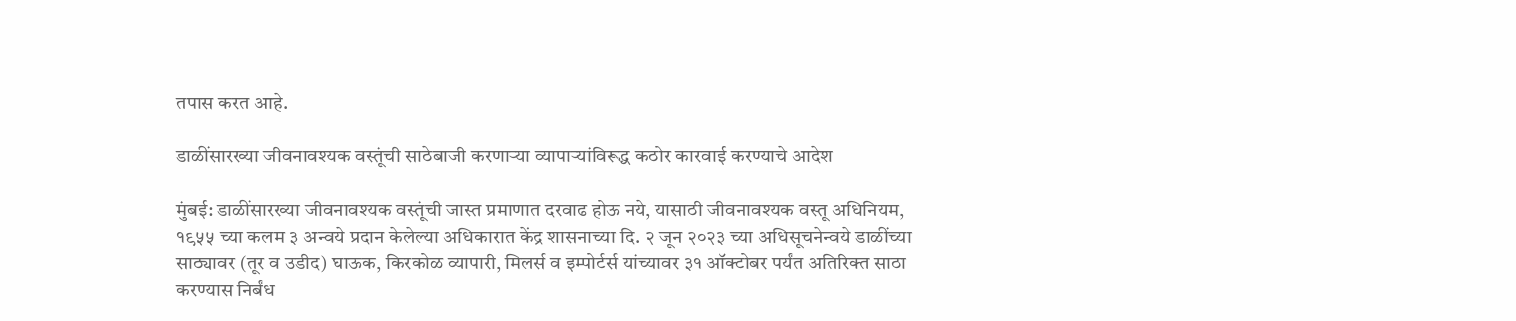तपास करत आहे.

डाळींसारख्या जीवनावश्यक वस्तूंची साठेबाजी करणाऱ्या व्यापाऱ्यांविरूद्ध कठोर कारवाई करण्याचे आदेश

मुंबई: डाळींसारख्या जीवनावश्यक वस्तूंची जास्त प्रमाणात दरवाढ होऊ नये, यासाठी जीवनावश्यक वस्तू अधिनियम, १९५५ च्या कलम ३ अन्वये प्रदान केलेल्या अधिकारात केंद्र शासनाच्या दि. २ जून २०२३ च्या अधिसूचनेन्वये डाळींच्या साठ्यावर (तूर व उडीद) घाऊक, किरकोळ व्यापारी, मिलर्स व इम्पोर्टर्स यांच्यावर ३१ ऑक्टोबर पर्यंत अतिरिक्त साठा करण्यास निर्बंध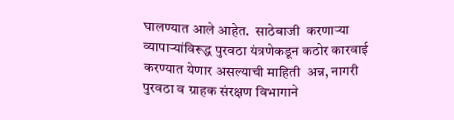घालण्यात आले आहेत.  साठेबाजी  करणाऱ्या व्यापाऱ्यांविरूद्ध पुरवठा यंत्रणेकडून कठोर कारवाई करण्यात येणार असल्याची माहिती  अन्न, नागरी पुरवठा व ग्राहक संरक्षण विभागाने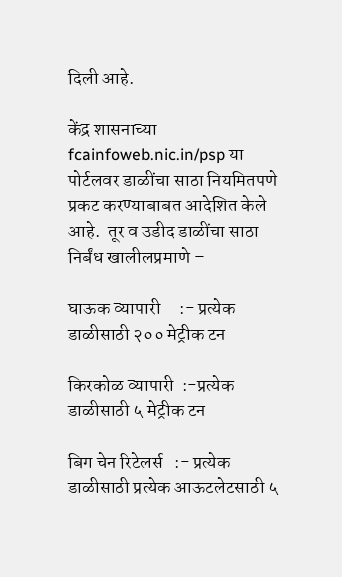दिली आहे.

केंद्र शासनाच्या fcainfoweb.nic.in/psp या पोर्टलवर डाळींचा साठा नियमितपणे प्रकट करण्याबाबत आदेशित केले आहे.  तूर व उडीद डाळींचा साठा निर्बंध खालीलप्रमाणे –

घाऊक व्यापारी     :- प्रत्येक डाळीसाठी २०० मेट्रीक टन

किरकोळ व्यापारी  :-प्रत्येक डाळीसाठी ५ मेट्रीक टन

बिग चेन रिटेलर्स   :- प्रत्येक डाळीसाठी प्रत्येक आऊटलेटसाठी ५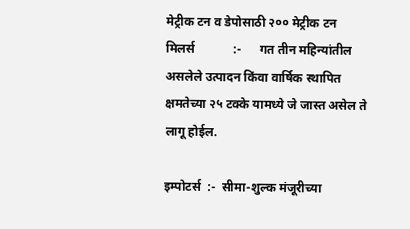मेट्रीक टन व डेपोसाठी २०० मेट्रीक टन मिलर्स            :-      गत तीन महिन्यांतील असलेले उत्पादन किंवा वार्षिक स्थापित क्षमतेच्या २५ टक्के यामध्ये जे जास्त असेल ते लागू होईल.

इम्पोटर्स  :-  सीमा-शुल्क मंजूरीच्या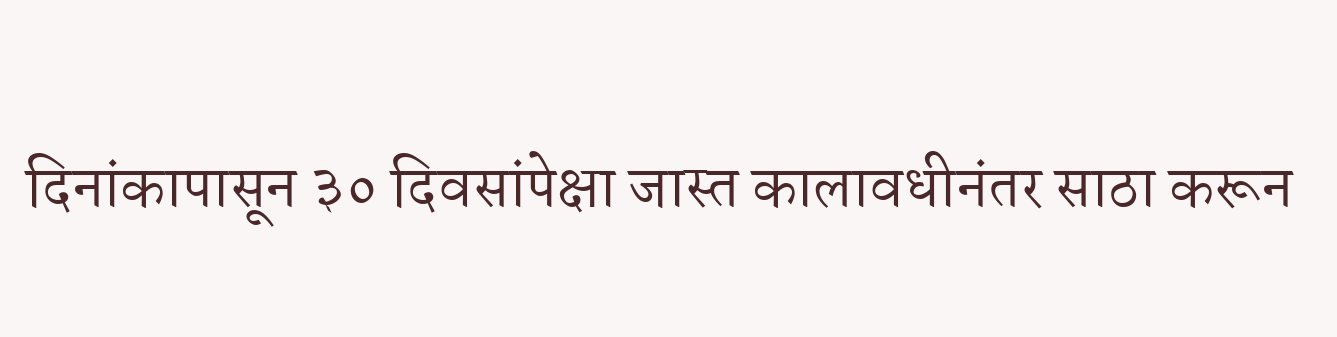दिनांकापासून ३० दिवसांपेक्षा जास्त कालावधीनंतर साठा करून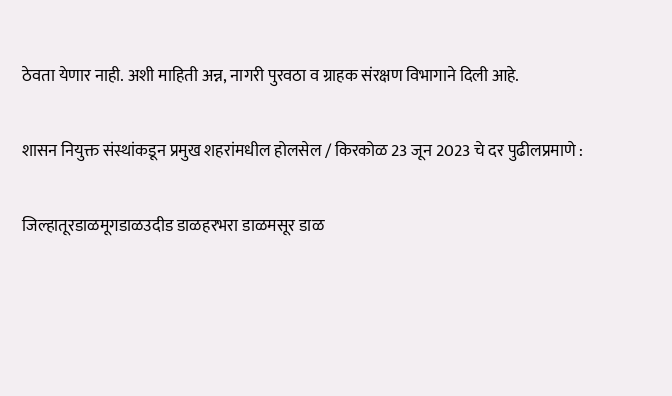ठेवता येणार नाही. अशी माहिती अन्न, नागरी पुरवठा व ग्राहक संरक्षण विभागाने दिली आहे.

शासन नियुक्त संस्थांकडून प्रमुख शहरांमधील होलसेल / किरकोळ 23 जून 2023 चे दर पुढीलप्रमाणे :

जिल्हातूरडाळमूगडाळउदीड डाळहरभरा डाळमसूर डाळ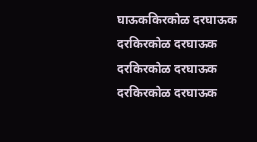घाऊककिरकोळ दरघाऊक दरकिरकोळ दरघाऊक दरकिरकोळ दरघाऊक दरकिरकोळ दरघाऊक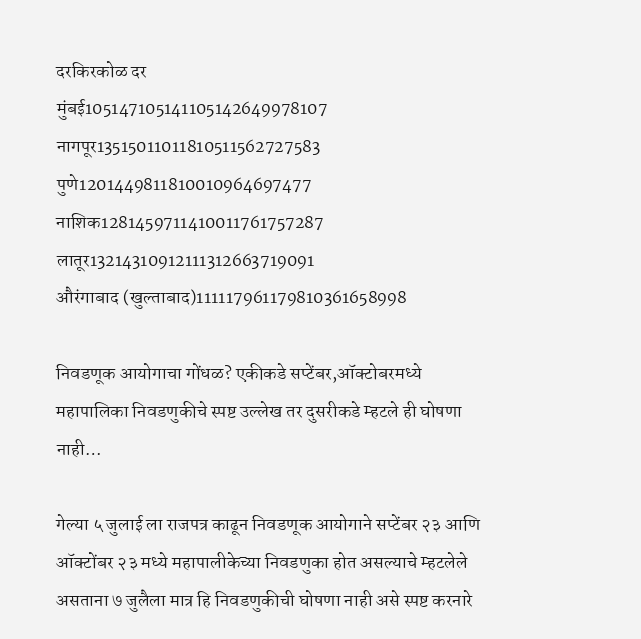दरकिरकोळ दर
मुंबई105147105141105142649978107
नागपूर13515011011810511562727583
पुणे1201449811810010964697477
नाशिक1281459711410011761757287
लातूर13214310912111312663719091
औरंगाबाद (खुल्ताबाद)111117961179810361658998

निवडणूक आयोगाचा गोंधळ? एकीकडे सप्टेंबर,ऑक्टोबरमध्ये महापालिका निवडणुकीचे स्पष्ट उल्लेख तर दुसरीकडे म्हटले ही घोषणा नाही…

गेल्या ५ जुलाई ला राजपत्र काढून निवडणूक आयोगाने सप्टेंबर २३ आणि ऑक्टोंबर २३ मध्ये महापालीकेच्या निवडणुका होत असल्याचे म्हटलेले असताना ७ जुलैला मात्र हि निवडणुकीची घोषणा नाही असे स्पष्ट करनारे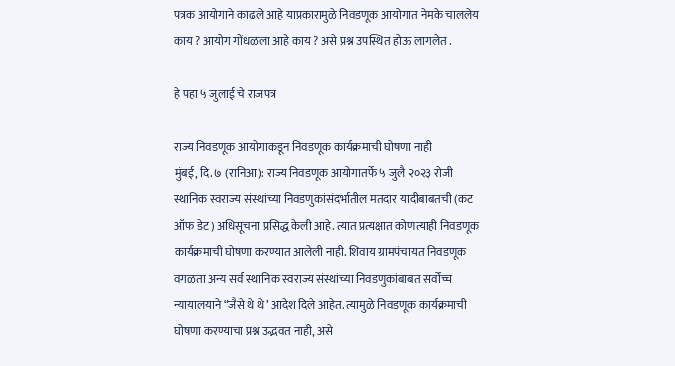पत्रक आयोगाने काढले आहे याप्रकारामुळे निवडणूक आयोगात नेमके चाललेय काय ? आयोग गोंधळला आहे काय ? असे प्रश्न उपस्थित होऊ लागलेत .

हे पहा ५ जुलाई चे राजपत्र

राज्य निवडणूक आयोगाकडून निवडणूक कार्यक्रमाची घोषणा नाही
मुंबई, दि. ७ (रानिआ): राज्य निवडणूक आयोगातर्फे ५ जुलै २०२३ रोजी स्थानिक स्वराज्य संस्थांच्या निवडणुकांसंदर्भातील मतदार यादीबाबतची (कट ऑफ डेट) अधिसूचना प्रसिद्ध केली आहे. त्यात प्रत्यक्षात कोणत्याही निवडणूक कार्यक्रमाची घोषणा करण्यात आलेली नाही. शिवाय ग्रामपंचायत निवडणूक वगळता अन्य सर्व स्थानिक स्वराज्य संस्थांच्या निवडणुकांबाबत सर्वोच्च न्यायालयाने “जैसे थे थे’ आदेश दिले आहेत. त्यामुळे निवडणूक कार्यक्रमाची घोषणा करण्याचा प्रश्न उद्भवत नाही, असे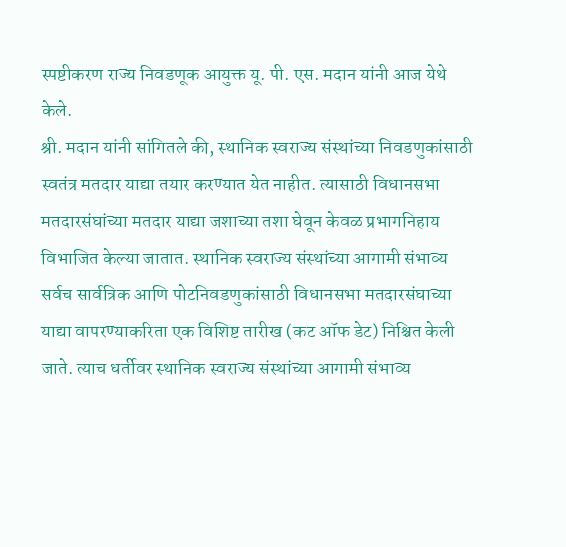स्पष्टीकरण राज्य निवडणूक आयुक्त यू. पी. एस. मदान यांनी आज येथे केले.
श्री. मदान यांनी सांगितले की, स्थानिक स्वराज्य संस्थांच्या निवडणुकांसाठी स्वतंत्र मतदार याद्या तयार करण्यात येत नाहीत. त्यासाठी विधानसभा मतदारसंघांच्या मतदार याद्या जशाच्या तशा घेवून केवळ प्रभागनिहाय विभाजित केल्या जातात. स्थानिक स्वराज्य संस्थांच्या आगामी संभाव्य सर्वच सार्वत्रिक आणि पोटनिवडणुकांसाठी विधानसभा मतदारसंघाच्या याद्या वापरण्याकरिता एक विशिष्ट तारीख (कट ऑफ डेट) निश्चित केली जाते. त्याच धर्तीवर स्थानिक स्वराज्य संस्थांच्या आगामी संभाव्य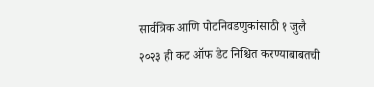सार्वत्रिक आणि पोटनिवडणुकांसाठी १ जुलै २०२३ ही कट ऑफ डेट निश्चित करण्याबाबतची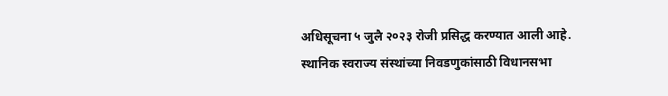अधिसूचना ५ जुलै २०२३ रोजी प्रसिद्ध करण्यात आली आहे.
स्थानिक स्वराज्य संस्थांच्या निवडणुकांसाठी विधानसभा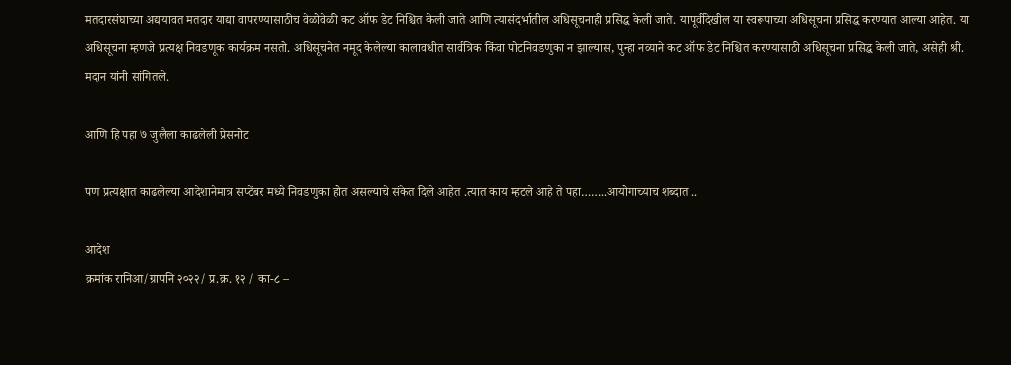मतदारसंघाच्या अद्ययावत मतदार याद्या वापरण्यासाठीच वेळोवेळी कट ऑफ डेट निश्चित केली जाते आणि त्यासंदर्भातील अधिसूचनाही प्रसिद्ध केली जाते. यापूर्वीदेखील या स्वरूपाच्या अधिसूचना प्रसिद्ध करण्यात आल्या आहेत. या अधिसूचना म्हणजे प्रत्यक्ष निवडणूक कार्यक्रम नसतो. अधिसूचनेत नमूद केलेल्या कालावधीत सार्वत्रिक किंवा पोटनिवडणुका न झाल्यास, पुन्हा नव्याने कट ऑफ डेट निश्चित करण्यासाठी अधिसूचना प्रसिद्ध केली जाते, असेही श्री. मदान यांनी सांगितले.

आणि हि पहा ७ जुलैला काढलेली प्रेसनोट

पण प्रत्यक्षात काढलेल्या आदेशानेमात्र सप्टेंबर मध्ये निवडणुका होत असल्याचे संकेत दिले आहेत .त्यात काय म्हटले आहे ते पहा……..आयोगाच्याच शब्दात ..

आदेश
क्रमांक रानिआ/ग्रापनि २०२२/ प्र.क्र. १२ / का-८ –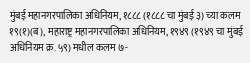मुंबई महानगरपालिका अधिनियम, १८८८ (१८८८ चा मुंबई ३) च्या कलम १९(१)(ब), महाराष्ट्र महानगरपालिका अधिनियम, १९४९ (१९४९ चा मुंबई अधिनियम क्र. ५९) मधील कलम ७-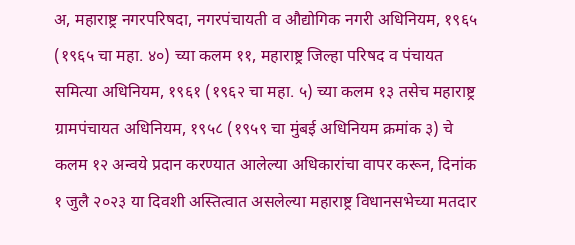अ, महाराष्ट्र नगरपरिषदा, नगरपंचायती व औद्योगिक नगरी अधिनियम, १९६५ (१९६५ चा महा. ४०) च्या कलम ११, महाराष्ट्र जिल्हा परिषद व पंचायत समित्या अधिनियम, १९६१ (१९६२ चा महा. ५) च्या कलम १३ तसेच महाराष्ट्र ग्रामपंचायत अधिनियम, १९५८ (१९५९ चा मुंबई अधिनियम क्रमांक ३) चे कलम १२ अन्वये प्रदान करण्यात आलेल्या अधिकारांचा वापर करून, दिनांक १ जुलै २०२३ या दिवशी अस्तित्वात असलेल्या महाराष्ट्र विधानसभेच्या मतदार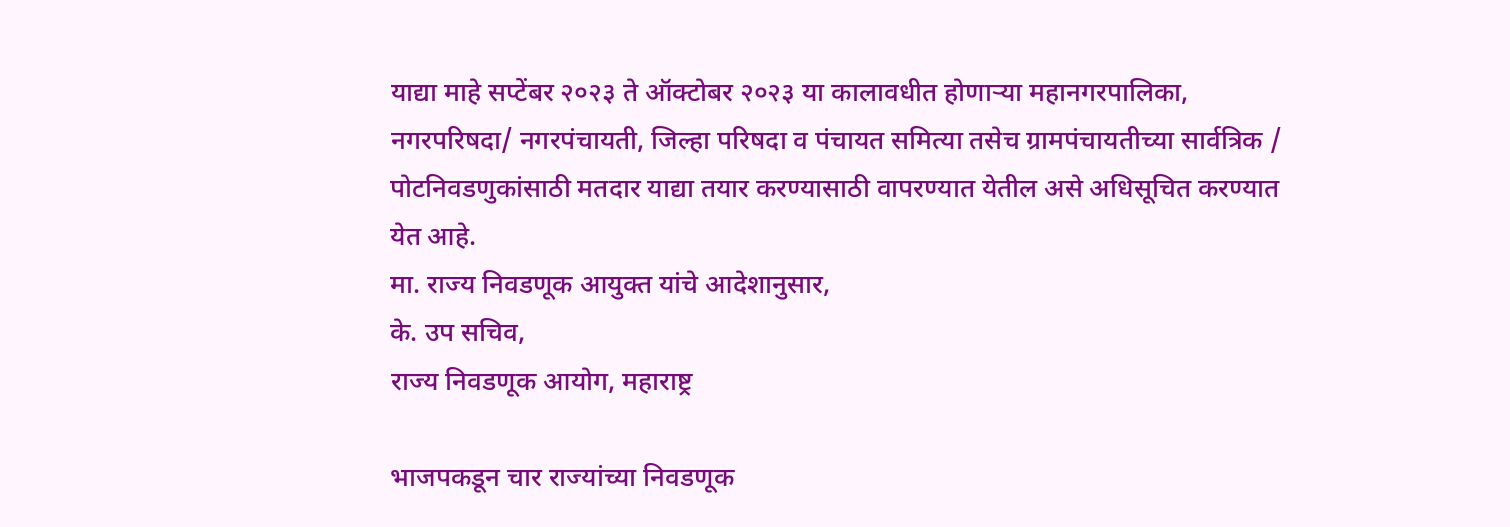याद्या माहे सप्टेंबर २०२३ ते ऑक्टोबर २०२३ या कालावधीत होणाऱ्या महानगरपालिका, नगरपरिषदा/ नगरपंचायती, जिल्हा परिषदा व पंचायत समित्या तसेच ग्रामपंचायतीच्या सार्वत्रिक / पोटनिवडणुकांसाठी मतदार याद्या तयार करण्यासाठी वापरण्यात येतील असे अधिसूचित करण्यात येत आहे.
मा. राज्य निवडणूक आयुक्त यांचे आदेशानुसार,
के. उप सचिव,
राज्य निवडणूक आयोग, महाराष्ट्र

भाजपकडून चार राज्यांच्या निवडणूक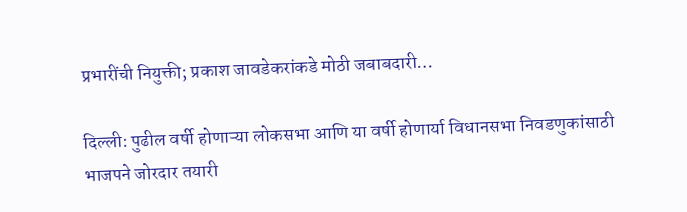प्रभारींची नियुक्ती; प्रकाश जावडेकरांकडे मोठी जबाबदारी…

दिल्ली: पुढील वर्षी होणाऱ्या लोकसभा आणि या वर्षी होणार्या विधानसभा निवडणुकांसाठी भाजपने जोरदार तयारी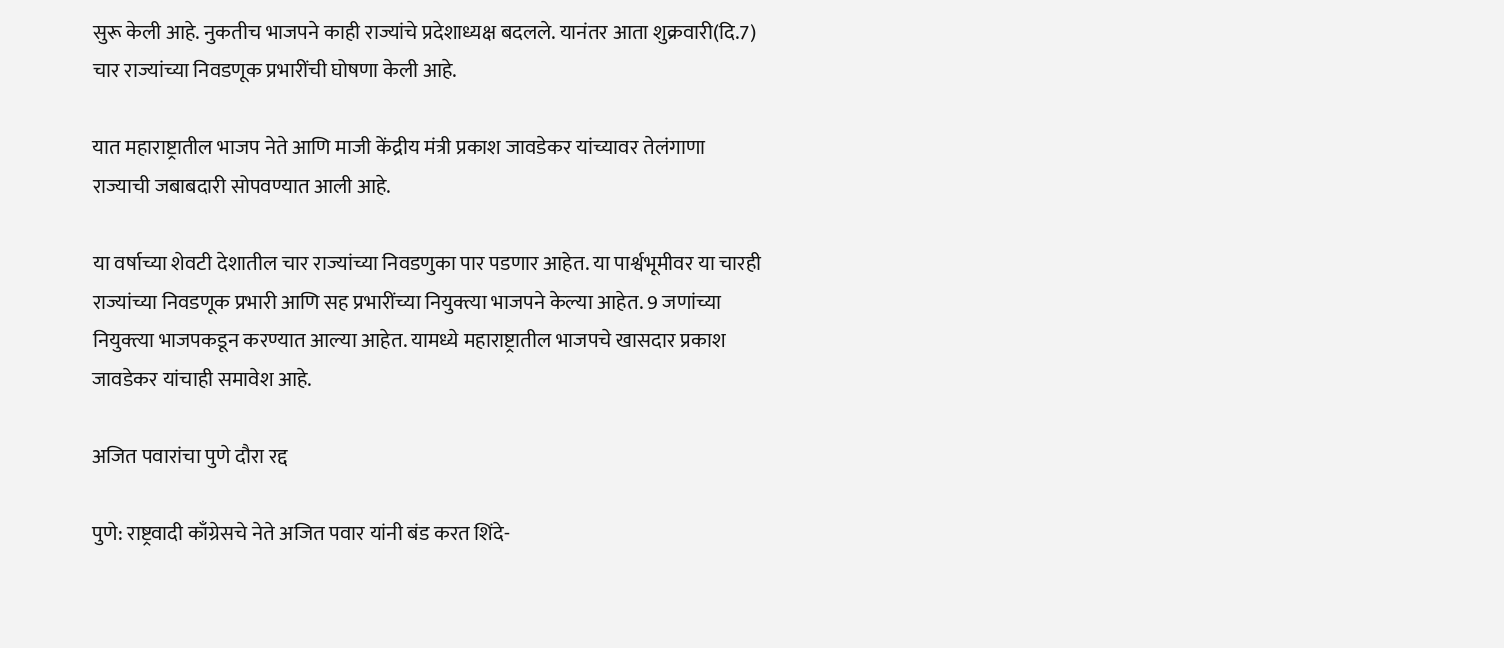सुरू केली आहे. नुकतीच भाजपने काही राज्यांचे प्रदेशाध्यक्ष बदलले. यानंतर आता शुक्रवारी(दि.7) चार राज्यांच्या निवडणूक प्रभारींची घोषणा केली आहे.

यात महाराष्ट्रातील भाजप नेते आणि माजी केंद्रीय मंत्री प्रकाश जावडेकर यांच्यावर तेलंगाणा राज्याची जबाबदारी सोपवण्यात आली आहे.

या वर्षाच्या शेवटी देशातील चार राज्यांच्या निवडणुका पार पडणार आहेत. या पार्श्वभूमीवर या चारही राज्यांच्या निवडणूक प्रभारी आणि सह प्रभारींच्या नियुक्त्या भाजपने केल्या आहेत. 9 जणांच्या नियुक्त्या भाजपकडून करण्यात आल्या आहेत. यामध्ये महाराष्ट्रातील भाजपचे खासदार प्रकाश जावडेकर यांचाही समावेश आहे.

अजित पवारांचा पुणे दौरा रद्द

पुणे: राष्ट्रवादी काँग्रेसचे नेते अजित पवार यांनी बंड करत शिंदे-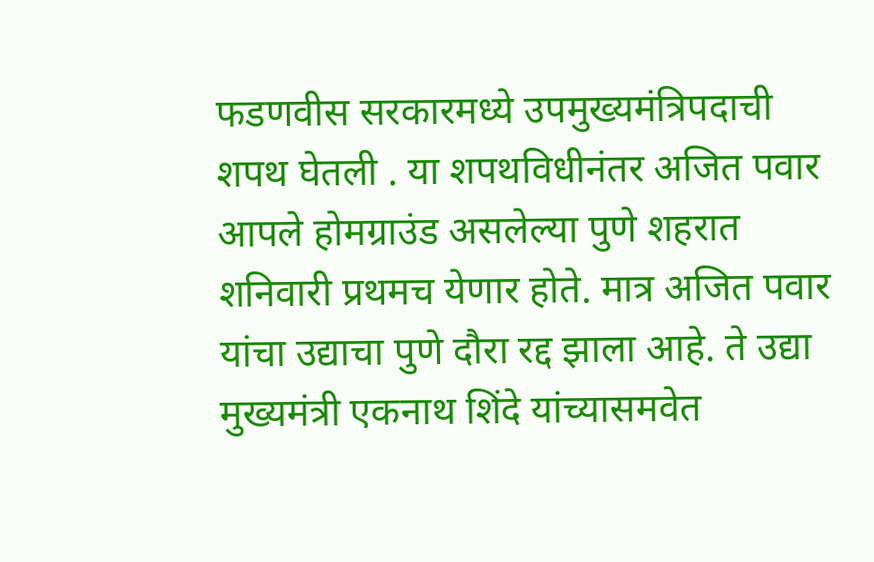फडणवीस सरकारमध्ये उपमुख्यमंत्रिपदाची शपथ घेतली . या शपथविधीनंतर अजित पवार आपले होमग्राउंड असलेल्या पुणे शहरात शनिवारी प्रथमच येणार होते. मात्र अजित पवार यांचा उद्याचा पुणे दौरा रद्द झाला आहे. ते उद्या मुख्यमंत्री एकनाथ शिंदे यांच्यासमवेत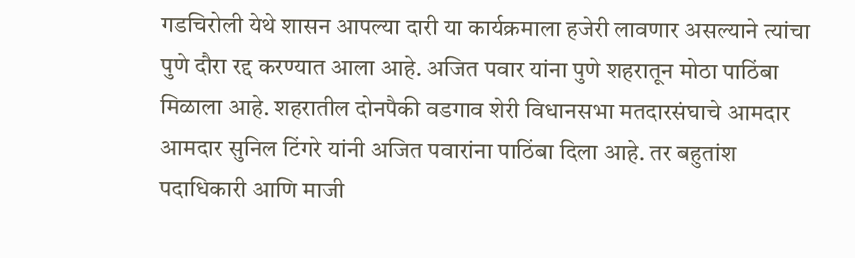गडचिरोली येथे शासन आपल्या दारी या कार्यक्रमाला हजेरी लावणार असल्याने त्यांचा पुणे दौरा रद्द करण्यात आला आहे. अजित पवार यांना पुणे शहरातून मोठा पाठिंबा मिळाला आहे. शहरातील दोनपैकी वडगाव शेरी विधानसभा मतदारसंघाचे आमदार आमदार सुनिल टिंगरे यांनी अजित पवारांना पाठिंबा दिला आहे. तर बहुतांश पदाधिकारी आणि माजी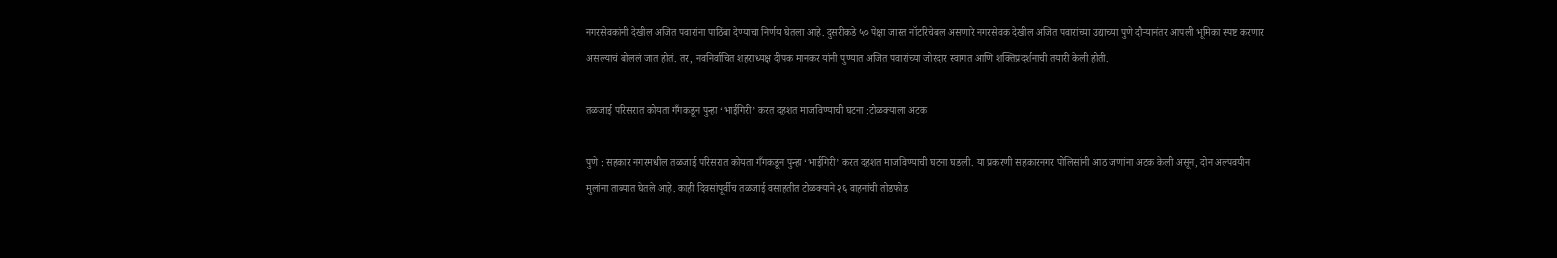नगरसेवकांनी देखील अजित पवारांना पाठिंबा देण्याचा निर्णय घेतला आहे. दुसरीकडे ५० पेक्षा जास्त नॉटरिचेबल असणारे नगरसेवक देखील अजित पवारांच्या उद्याच्या पुणे दौऱ्यानंतर आपली भूमिका स्पष्ट करणार असल्याचं बोललं जात होतं. तर, नवनिर्वाचित शहराध्यक्ष दीपक मानकर यांनी पुण्यात अजित पवारांच्या जोरदार स्वागत आणि शक्तिप्रदर्शनाची तयारी केली होती.

तळजाई परिसरात कोयता गँगकडून पुन्हा ‘भाईगिरी’ करत दहशत माजविण्याची घटना :टोळक्याला अटक

पुणे : सहकार नगरमधील तळजाई परिसरात कोयता गँगकडून पुन्हा ‘भाईगिरी’ करत दहशत माजविण्याची घटना घडली. या प्रकरणी सहकारनगर पोलिसांनी आठ जणांना अटक केली असून, दोन अल्पवयीन मुलांना ताब्यात घेतले आहे. काही दिवसांपूर्वीच तळजाई वसाहतीत टोळक्याने २६ वाहनांची तोडफोड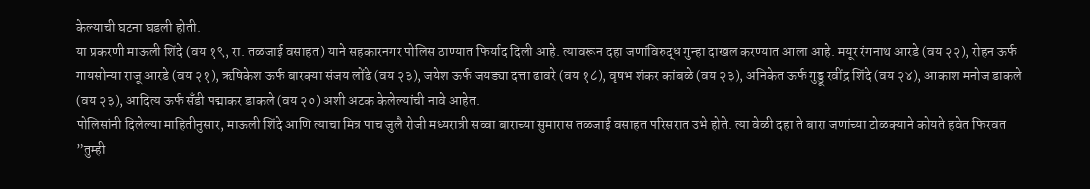केल्याची घटना घडली होती.
या प्रकरणी माऊली शिंदे (वय १९, रा. तळजाई वसाहत) याने सहकारनगर पोलिस ठाण्यात फिर्याद दिली आहे. त्यावरून दहा जणांविरुद्ध गुन्हा दाखल करण्यात आला आहे. मयूर रंगनाथ आरडे (वय २२), रोहन ऊर्फ गायसोन्या राजू आरडे (वय २१), ऋषिकेश ऊर्फ बारक्या संजय लोंढे (वय २३), जयेश ऊर्फ जयड्या दत्ता ढावरे (वय १८), वृषभ शंकर कांबळे (वय २३), अनिकेत ऊर्फ गुड्डू रवींद्र शिंदे (वय २४), आकाश मनोज डाकले (वय २३), आदित्य ऊर्फ सँडी पद्माकर डाकले (वय २०) अशी अटक केलेल्यांची नावे आहेत.
पोलिसांनी दिलेल्या माहितीनुसार, माऊली शिंदे आणि त्याचा मित्र पाच जुलै रोजी मध्यरात्री सव्वा बाराच्या सुमारास तळजाई वसाहत परिसरात उभे होते. त्या वेळी दहा ते बारा जणांच्या टोळक्याने कोयते हवेत फिरवत ”तुम्ही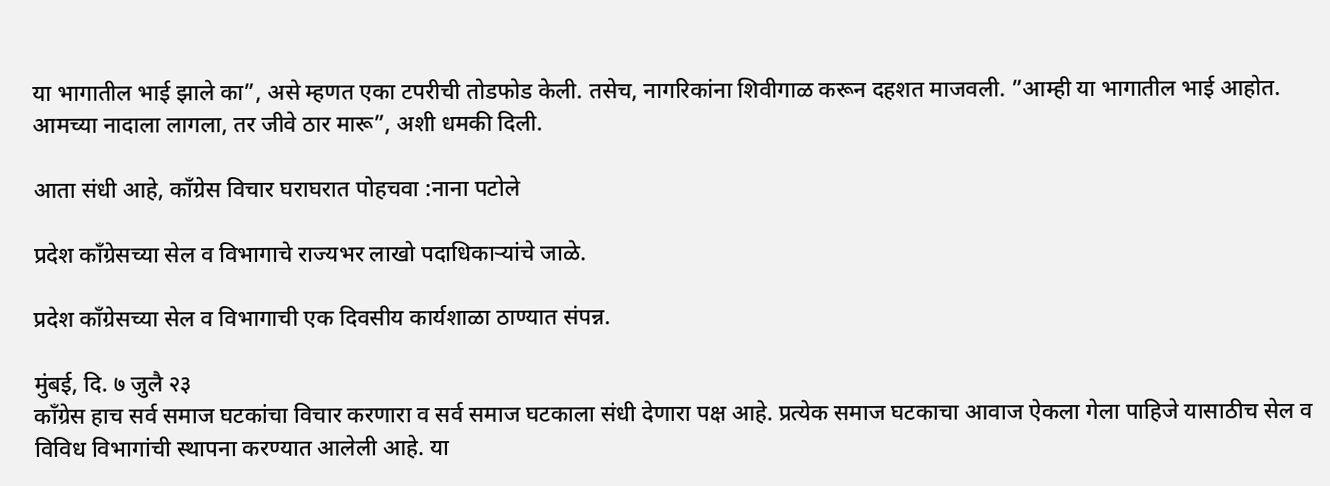या भागातील भाई झाले का”, असे म्हणत एका टपरीची तोडफोड केली. तसेच, नागरिकांना शिवीगाळ करून दहशत माजवली. ”आम्ही या भागातील भाई आहोत. आमच्या नादाला लागला, तर जीवे ठार मारू”, अशी धमकी दिली.

आता संधी आहे, काँग्रेस विचार घराघरात पोहचवा :नाना पटोले

प्रदेश काँग्रेसच्या सेल व विभागाचे राज्यभर लाखो पदाधिकाऱ्यांचे जाळे.

प्रदेश काँग्रेसच्या सेल व विभागाची एक दिवसीय कार्यशाळा ठाण्यात संपन्न.

मुंबई, दि. ७ जुलै २३
काँग्रेस हाच सर्व समाज घटकांचा विचार करणारा व सर्व समाज घटकाला संधी देणारा पक्ष आहे. प्रत्येक समाज घटकाचा आवाज ऐकला गेला पाहिजे यासाठीच सेल व विविध विभागांची स्थापना करण्यात आलेली आहे. या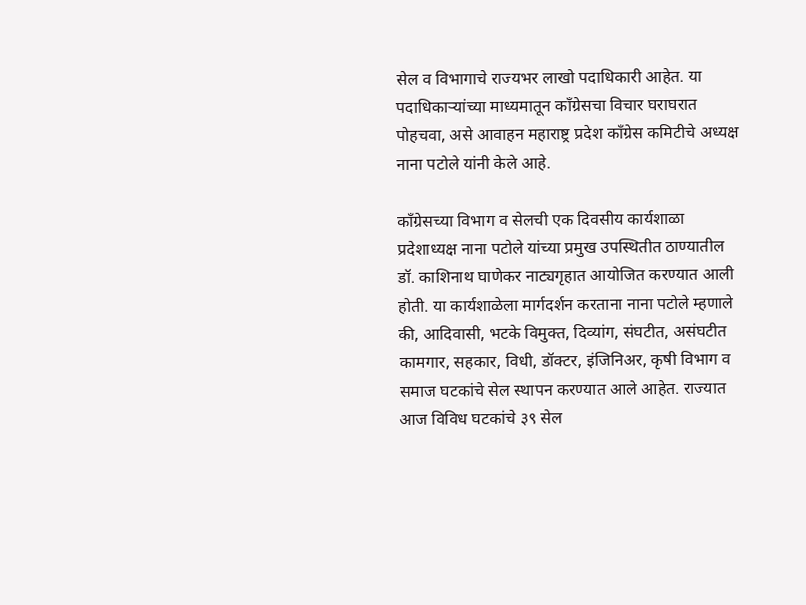सेल व विभागाचे राज्यभर लाखो पदाधिकारी आहेत. या पदाधिकाऱ्यांच्या माध्यमातून काँग्रेसचा विचार घराघरात पोहचवा, असे आवाहन महाराष्ट्र प्रदेश काँग्रेस कमिटीचे अध्यक्ष नाना पटोले यांनी केले आहे.

काँग्रेसच्या विभाग व सेलची एक दिवसीय कार्यशाळा प्रदेशाध्यक्ष नाना पटोले यांच्या प्रमुख उपस्थितीत ठाण्यातील डॉ. काशिनाथ घाणेकर नाट्यगृहात आयोजित करण्यात आली होती. या कार्यशाळेला मार्गदर्शन करताना नाना पटोले म्हणाले की, आदिवासी, भटके विमुक्त, दिव्यांग, संघटीत, असंघटीत कामगार, सहकार, विधी, डॉक्टर, इंजिनिअर, कृषी विभाग व समाज घटकांचे सेल स्थापन करण्यात आले आहेत. राज्यात आज विविध घटकांचे ३९ सेल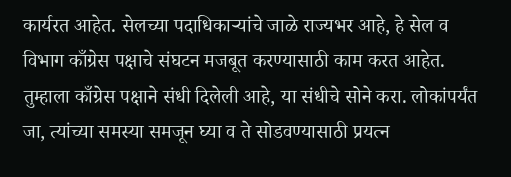कार्यरत आहेत. सेलच्या पदाधिकाऱ्यांचे जाळे राज्यभर आहे, हे सेल व विभाग काँग्रेस पक्षाचे संघटन मजबूत करण्यासाठी काम करत आहेत. तुम्हाला काँग्रेस पक्षाने संधी दिलेली आहे, या संधीचे सोने करा. लोकांपर्यंत जा, त्यांच्या समस्या समजून घ्या व ते सोडवण्यासाठी प्रयत्न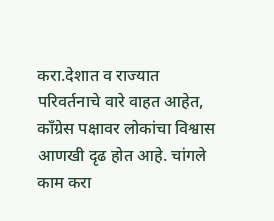करा.देशात व राज्यात परिवर्तनाचे वारे वाहत आहेत, काँग्रेस पक्षावर लोकांचा विश्वास आणखी दृढ होत आहे. चांगले काम करा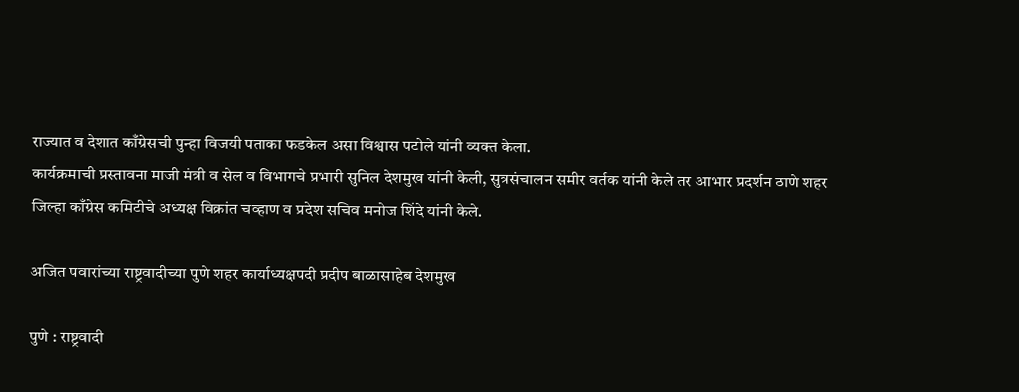राज्यात व देशात काँग्रेसची पुन्हा विजयी पताका फडकेल असा विश्वास पटोले यांनी व्यक्त केला.
कार्यक्रमाची प्रस्तावना माजी मंत्री व सेल व विभागचे प्रभारी सुनिल देशमुख यांनी केली, सुत्रसंचालन समीर वर्तक यांनी केले तर आभार प्रदर्शन ठाणे शहर जिल्हा काँग्रेस कमिटीचे अध्यक्ष विक्रांत चव्हाण व प्रदेश सचिव मनोज शिंदे यांनी केले.

अजित पवारांच्या राष्ट्रवादीच्या पुणे शहर कार्याध्यक्षपदी प्रदीप बाळासाहेब देशमुख

पुणे : राष्ट्रवादी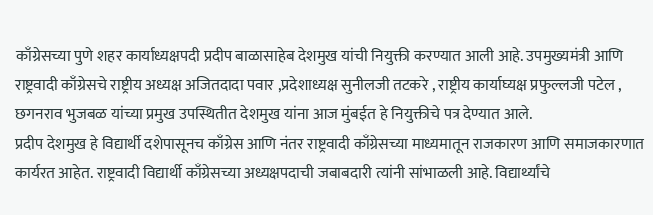काँग्रेसच्या पुणे शहर कार्याध्यक्षपदी प्रदीप बाळासाहेब देशमुख यांची नियुक्ती करण्यात आली आहे. उपमुख्यमंत्री आणि राष्ट्रवादी काँग्रेसचे राष्ट्रीय अध्यक्ष अजितदादा पवार ,प्रदेशाध्यक्ष सुनीलजी तटकरे , राष्ट्रीय कार्याघ्यक्ष प्रफुल्लजी पटेल , छगनराव भुजबळ यांच्या प्रमुख उपस्थितीत देशमुख यांना आज मुंबईत हे नियुक्तीचे पत्र देण्यात आले.
प्रदीप देशमुख हे विद्यार्थी दशेपासूनच काँग्रेस आणि नंतर राष्ट्रवादी काँग्रेसच्या माध्यमातून राजकारण आणि समाजकारणात कार्यरत आहेत. राष्ट्रवादी विद्यार्थी काँग्रेसच्या अध्यक्षपदाची जबाबदारी त्यांनी सांभाळली आहे. विद्यार्थ्यांचे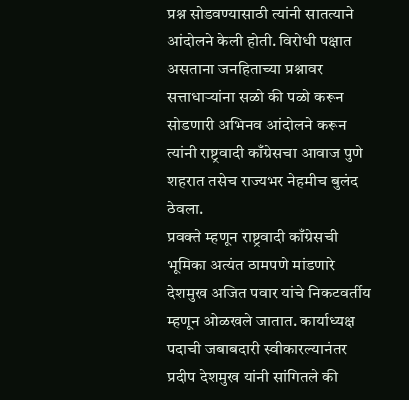प्रश्न सोडवण्यासाठी त्यांनी सातत्याने आंदोलने केली होती. विरोधी पक्षात असताना जनहिताच्या प्रश्नावर सत्ताधाऱ्यांना सळो की पळो करून सोडणारी अभिनव आंदोलने करून त्यांनी राष्ट्रवादी काँग्रेसचा आवाज पुणे शहरात तसेच राज्यभर नेहमीच बुलंद ठेवला.
प्रवक्ते म्हणून राष्ट्रवादी काँग्रेसची भूमिका अत्यंत ठामपणे मांडणारे देशमुख अजित पवार यांचे निकटवर्तीय म्हणून ओळखले जातात. कार्याध्यक्ष पदाची जबाबदारी स्वीकारल्यानंतर प्रदीप देशमुख यांनी सांगितले की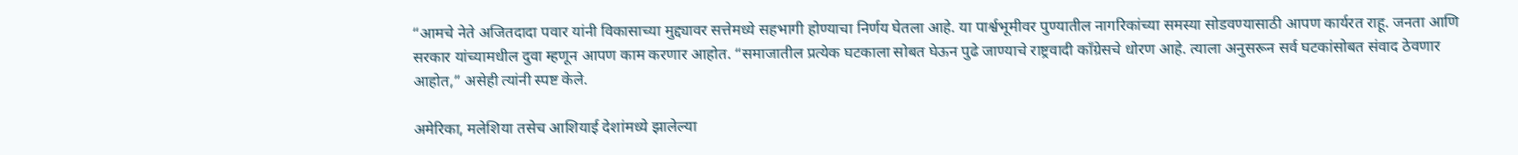“आमचे नेते अजितदादा पवार यांनी विकासाच्या मुद्द्यावर सत्तेमध्ये सहभागी होण्याचा निर्णय घेतला आहे. या पार्श्वभूमीवर पुण्यातील नागरिकांच्या समस्या सोडवण्यासाठी आपण कार्यरत राहू. जनता आणि सरकार यांच्यामधील दुवा म्हणून आपण काम करणार आहोत. “समाजातील प्रत्येक घटकाला सोबत घेऊन पुढे जाण्याचे राष्ट्रवादी काँग्रेसचे धोरण आहे. त्याला अनुसरून सर्व घटकांसोबत संवाद ठेवणार आहोत,” असेही त्यांनी स्पष्ट केले.

अमेरिका, मलेशिया तसेच आशियाई देशांमध्ये झालेल्या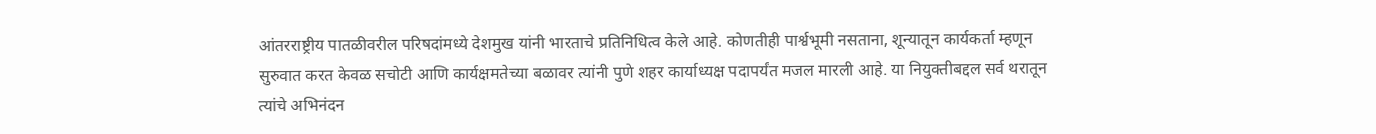आंतरराष्ट्रीय पातळीवरील परिषदांमध्ये देशमुख यांनी भारताचे प्रतिनिधित्व केले आहे. कोणतीही पार्श्वभूमी नसताना, शून्यातून कार्यकर्ता म्हणून सुरुवात करत केवळ सचोटी आणि कार्यक्षमतेच्या बळावर त्यांनी पुणे शहर कार्याध्यक्ष पदापर्यंत मजल मारली आहे. या नियुक्तीबद्दल सर्व थरातून त्यांचे अभिनंदन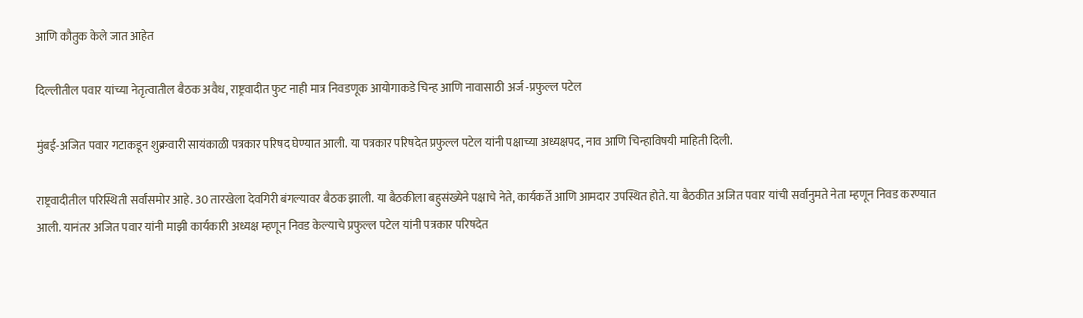आणि कौतुक केले जात आहेत

दिल्लीतील पवार यांच्या नेतृत्वातील बैठक अवैध, राष्ट्रवादीत फुट नाही मात्र निवडणूक आयोगाकडे चिन्ह आणि नावासाठी अर्ज -प्रफुल्ल पटेल

मुंबई-अजित पवार गटाकडून शुक्रवारी सायंकाळी पत्रकार परिषद घेण्यात आली. या पत्रकार परिषदेत प्रफुल्ल पटेल यांनी पक्षाच्या अध्यक्षपद, नाव आणि चिन्हाविषयी माहिती दिली.

राष्ट्रवादीतील परिस्थिती सर्वांसमोर आहे. 30 तारखेला देवगिरी बंगल्यावर बैठक झाली. या बैठकीला बहुसंख्येने पक्षाचे नेते, कार्यकर्ते आणि आमदार उपस्थित होते. या बैठकीत अजित पवार यांची सर्वानुमते नेता म्हणून निवड करण्यात आली. यानंतर अजित पवार यांनी माझी कार्यकारी अध्यक्ष म्हणून निवड केल्याचे प्रफुल्ल पटेल यांनी पत्रकार परिषदेत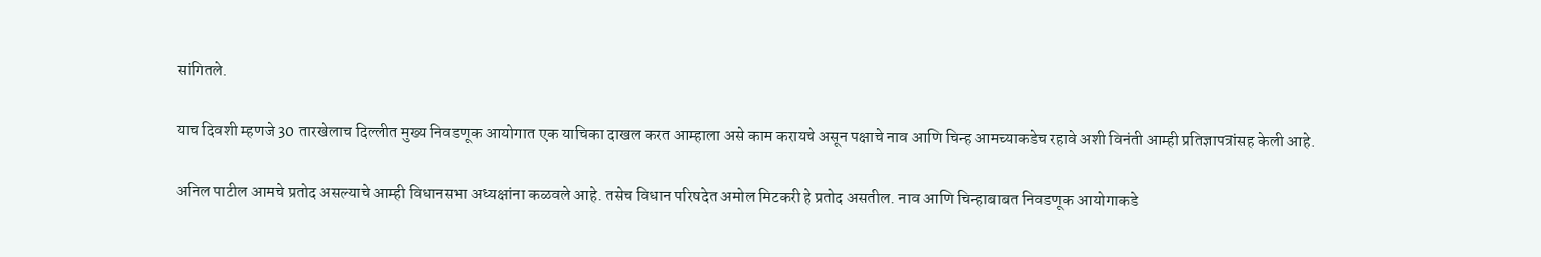सांगितले.

याच दिवशी म्हणजे 30 तारखेलाच दिल्लीत मुख्य निवडणूक आयोगात एक याचिका दाखल करत आम्हाला असे काम करायचे असून पक्षाचे नाव आणि चिन्ह आमच्याकडेच रहावे अशी विनंती आम्ही प्रतिज्ञापत्रांसह केली आहे.

अनिल पाटील आमचे प्रतोद असल्याचे आम्ही विधानसभा अध्यक्षांना कळवले आहे. तसेच विधान परिषदेत अमोल मिटकरी हे प्रतोद असतील. नाव आणि चिन्हाबाबत निवडणूक आयोगाकडे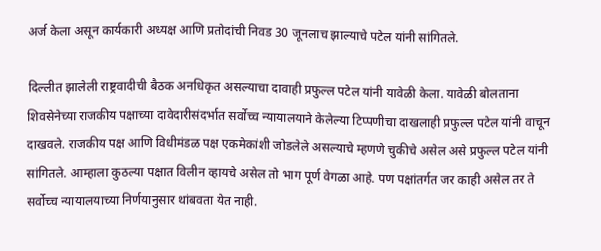अर्ज केला असून कार्यकारी अध्यक्ष आणि प्रतोदांची निवड 30 जूनलाच झाल्याचे पटेल यांनी सांगितले.

दिल्लीत झालेली राष्ट्रवादीची बैठक अनधिकृत असल्याचा दावाही प्रफुल्ल पटेल यांनी यावेळी केला. यावेळी बोलताना शिवसेनेच्या राजकीय पक्षाच्या दावेदारीसंदर्भात सर्वोच्च न्यायालयाने केलेल्या टिप्पणीचा दाखलाही प्रफुल्ल पटेल यांनी वाचून दाखवले. राजकीय पक्ष आणि विधीमंडळ पक्ष एकमेकांशी जोडलेले असल्याचे म्हणणे चुकीचे असेल असे प्रफुल्ल पटेल यांनी सांगितले. आम्हाला कुठल्या पक्षात विलीन व्हायचे असेल तो भाग पूर्ण वेगळा आहे. पण पक्षांतर्गत जर काही असेल तर ते सर्वोच्च न्यायालयाच्या निर्णयानुसार थांबवता येत नाही.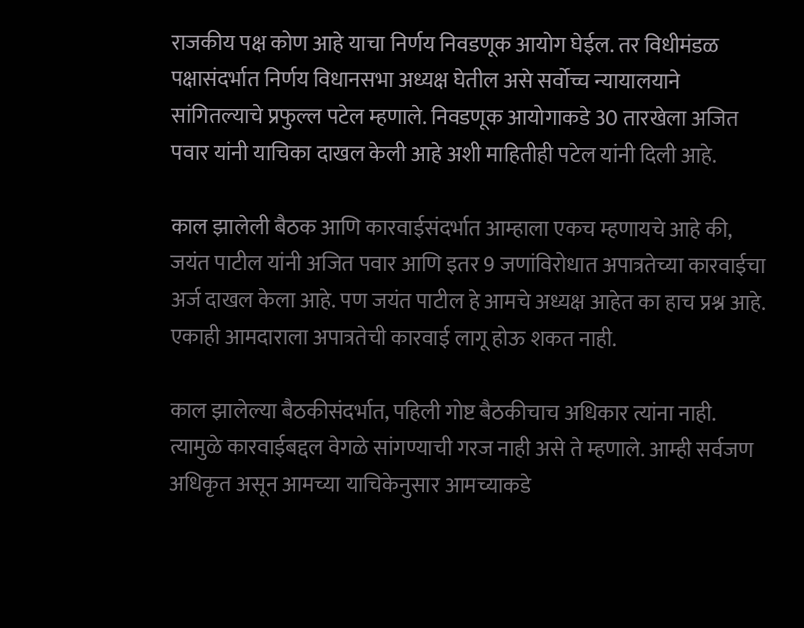राजकीय पक्ष कोण आहे याचा निर्णय निवडणूक आयोग घेईल. तर विधीमंडळ पक्षासंदर्भात निर्णय विधानसभा अध्यक्ष घेतील असे सर्वोच्च न्यायालयाने सांगितल्याचे प्रफुल्ल पटेल म्हणाले. निवडणूक आयोगाकडे 30 तारखेला अजित पवार यांनी याचिका दाखल केली आहे अशी माहितीही पटेल यांनी दिली आहे.

काल झालेली बैठक आणि कारवाईसंदर्भात आम्हाला एकच म्हणायचे आहे की, जयंत पाटील यांनी अजित पवार आणि इतर 9 जणांविरोधात अपात्रतेच्या कारवाईचा अर्ज दाखल केला आहे. पण जयंत पाटील हे आमचे अध्यक्ष आहेत का हाच प्रश्न आहे. एकाही आमदाराला अपात्रतेची कारवाई लागू होऊ शकत नाही.

काल झालेल्या बैठकीसंदर्भात, पहिली गोष्ट बैठकीचाच अधिकार त्यांना नाही. त्यामुळे कारवाईबद्दल वेगळे सांगण्याची गरज नाही असे ते म्हणाले. आम्ही सर्वजण अधिकृत असून आमच्या याचिकेनुसार आमच्याकडे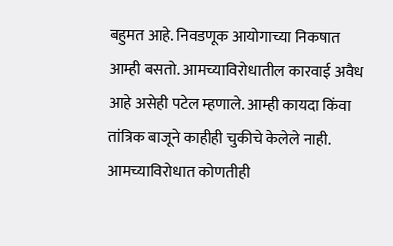बहुमत आहे. निवडणूक आयोगाच्या निकषात आम्ही बसतो. आमच्याविरोधातील कारवाई अवैध आहे असेही पटेल म्हणाले. आम्ही कायदा किंवा तांत्रिक बाजूने काहीही चुकीचे केलेले नाही. आमच्याविरोधात कोणतीही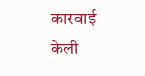कारवाई केली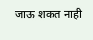जाऊ शकत नाही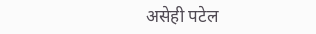असेही पटेल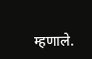म्हणाले.